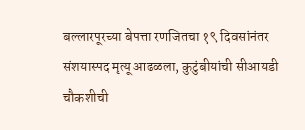बल्लारपूरच्या बेपत्ता रणजितचा १९ दिवसांनंतर संशयास्पद मृत्यू आढळला, कुटुंबीयांची सीआयडी चौकशीची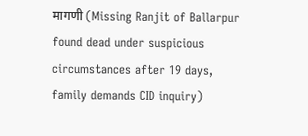मागणी (Missing Ranjit of Ballarpur found dead under suspicious circumstances after 19 days, family demands CID inquiry)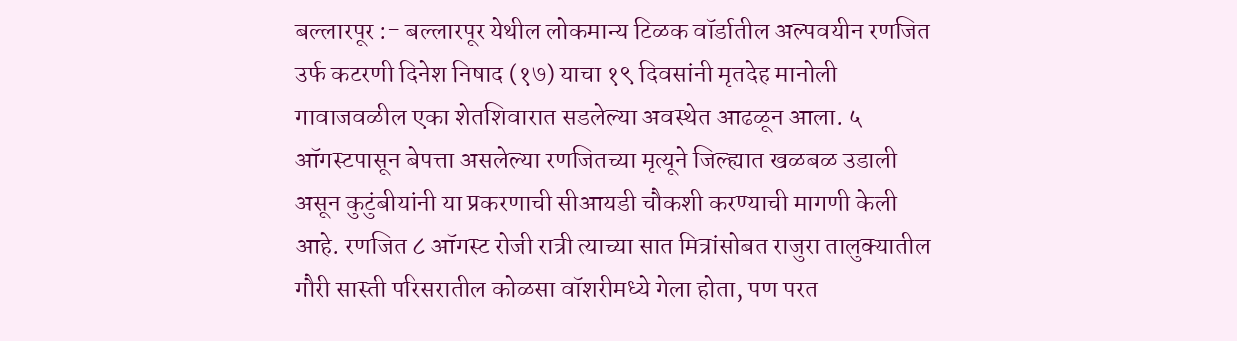बल्लारपूर :- बल्लारपूर येथील लोकमान्य टिळक वॉर्डातील अल्पवयीन रणजित उर्फ कटरणी दिनेश निषाद (१७) याचा १९ दिवसांनी मृतदेह मानोली गावाजवळील एका शेतशिवारात सडलेल्या अवस्थेत आढळून आला. ५ ऑगस्टपासून बेपत्ता असलेल्या रणजितच्या मृत्यूने जिल्ह्यात खळबळ उडाली असून कुटुंबीयांनी या प्रकरणाची सीआयडी चौकशी करण्याची मागणी केली आहे. रणजित ८ ऑगस्ट रोजी रात्री त्याच्या सात मित्रांसोबत राजुरा तालुक्यातील गौरी सास्ती परिसरातील कोळसा वॉशरीमध्ये गेला होता, पण परत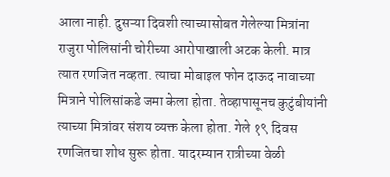आला नाही. दुसऱ्या दिवशी त्याच्यासोबत गेलेल्या मित्रांना राजुरा पोलिसांनी चोरीच्या आरोपाखाली अटक केली. मात्र त्यात रणजित नव्हता. त्याचा मोबाइल फोन दाऊद नावाच्या मित्राने पोलिसांकडे जमा केला होता. तेव्हापासूनच कुटुंबीयांनी त्याच्या मित्रांवर संशय व्यक्त केला होता. गेले १९ दिवस रणजितचा शोध सुरू होता. यादरम्यान रात्रीच्या वेळी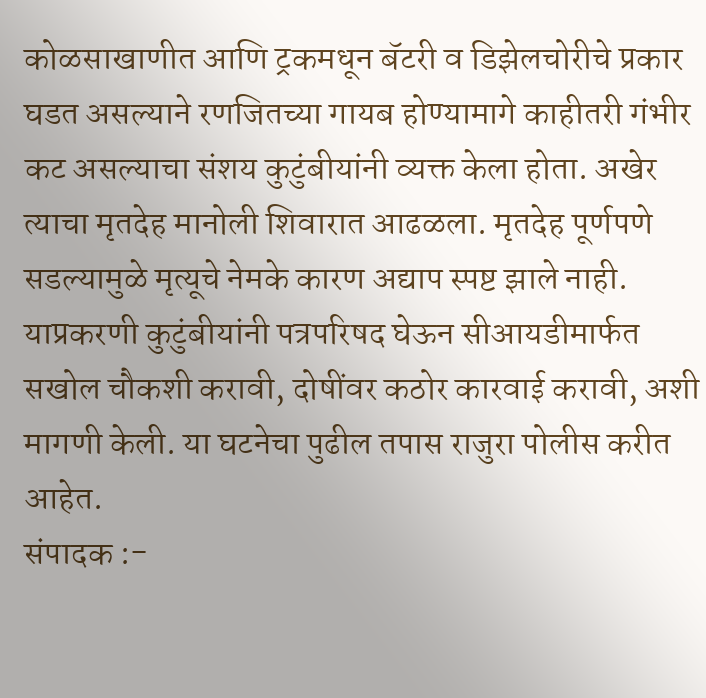कोळसाखाणीत आणि ट्रकमधून बॅटरी व डिझेलचोरीचे प्रकार घडत असल्याने रणजितच्या गायब होण्यामागे काहीतरी गंभीर कट असल्याचा संशय कुटुंबीयांनी व्यक्त केला होता. अखेर त्याचा मृतदेह मानोली शिवारात आढळला. मृतदेह पूर्णपणे सडल्यामुळे मृत्यूचे नेमके कारण अद्याप स्पष्ट झाले नाही. याप्रकरणी कुटुंबीयांनी पत्रपरिषद घेऊन सीआयडीमार्फत सखोल चौकशी करावी, दोषींवर कठोर कारवाई करावी, अशी मागणी केली. या घटनेचा पुढील तपास राजुरा पोलीस करीत आहेत.
संपादक :-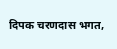दिपक चरणदास भगत,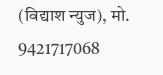(विद्याश न्युज), मो. 9421717068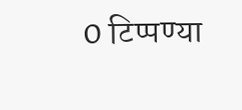0 टिप्पण्या